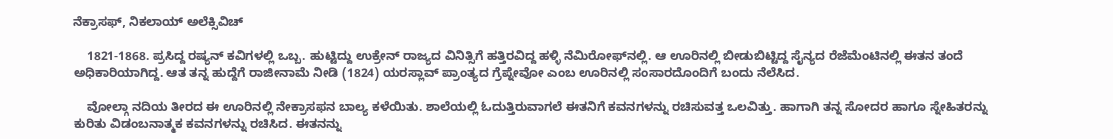ನೆಕ್ರಾಸಫ್, ನಿಕಲಾಯ್ ಅಲೆಕ್ಸಿವಿಚ್

    1821-1868. ಪ್ರಸಿದ್ದ ರಷ್ಯನ್ ಕವಿಗಳಲ್ಲಿ ಒಬ್ಬ. ಹುಟ್ಟಿದ್ದು ಉಕ್ರೇನ್ ರಾಜ್ಯದ ವಿನಿತ್ಸಿಗೆ ಹತ್ತಿರವಿದ್ದ ಹಳ್ಳಿ ನೆಮಿರೋಫ್‍ನಲ್ಲಿ. ಆ ಊರಿನಲ್ಲಿ ಬೀಡುಬಿಟ್ಟಿದ್ದ ಸೈನ್ಯದ ರೆಜೆಮೆಂಟಿನಲ್ಲಿ ಈತನ ತಂದೆ ಅಧಿಕಾರಿಯಾಗಿದ್ದ. ಆತ ತನ್ನ ಹುದ್ದೆಗೆ ರಾಜೀನಾಮೆ ನೀಡಿ (1824) ಯರಸ್ಲಾವ್ ಪ್ರಾಂತ್ಯದ ಗ್ರೆಪ್ನೇವೋ ಎಂಬ ಊರಿನಲ್ಲಿ ಸಂಸಾರದೊಂದಿಗೆ ಬಂದು ನೆಲೆಸಿದ.

    ವೋಲ್ಗಾ ನದಿಯ ತೀರದ ಈ ಊರಿನಲ್ಲಿ ನೇಕ್ರಾಸಫನ ಬಾಲ್ಯ ಕಳೆಯಿತು. ಶಾಲೆಯಲ್ಲಿ ಓದುತ್ತಿರುವಾಗಲೆ ಈತನಿಗೆ ಕವನಗಳನ್ನು ರಚಿಸುವತ್ತ ಒಲವಿತ್ತು. ಹಾಗಾಗಿ ತನ್ನ ಸೋದರ ಹಾಗೂ ಸ್ನೇಹಿತರನ್ನು ಕುರಿತು ವಿಡಂಬನಾತ್ಮಕ ಕವನಗಳನ್ನು ರಚಿಸಿದ. ಈತನನ್ನು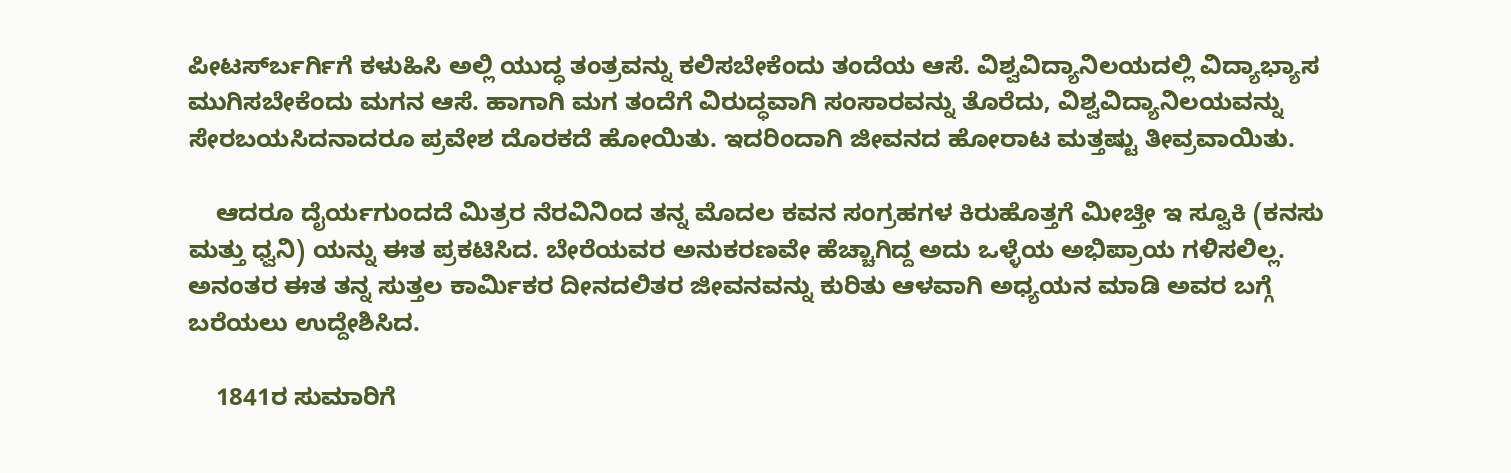ಪೀಟರ್ಸ್‍ಬರ್ಗಿಗೆ ಕಳುಹಿಸಿ ಅಲ್ಲಿ ಯುದ್ಧ ತಂತ್ರವನ್ನು ಕಲಿಸಬೇಕೆಂದು ತಂದೆಯ ಆಸೆ. ವಿಶ್ವವಿದ್ಯಾನಿಲಯದಲ್ಲಿ ವಿದ್ಯಾಭ್ಯಾಸ ಮುಗಿಸಬೇಕೆಂದು ಮಗನ ಆಸೆ. ಹಾಗಾಗಿ ಮಗ ತಂದೆಗೆ ವಿರುದ್ಧವಾಗಿ ಸಂಸಾರವನ್ನು ತೊರೆದು, ವಿಶ್ವವಿದ್ಯಾನಿಲಯವನ್ನು ಸೇರಬಯಸಿದನಾದರೂ ಪ್ರವೇಶ ದೊರಕದೆ ಹೋಯಿತು. ಇದರಿಂದಾಗಿ ಜೀವನದ ಹೋರಾಟ ಮತ್ತಷ್ಟು ತೀವ್ರವಾಯಿತು.

    ಆದರೂ ದೈರ್ಯಗುಂದದೆ ಮಿತ್ರರ ನೆರವಿನಿಂದ ತನ್ನ ಮೊದಲ ಕವನ ಸಂಗ್ರಹಗಳ ಕಿರುಹೊತ್ತಗೆ ಮೀಚ್ತೀ ಇ ಸ್ವೂಕಿ (ಕನಸು ಮತ್ತು ಧ್ವನಿ) ಯನ್ನು ಈತ ಪ್ರಕಟಿಸಿದ. ಬೇರೆಯವರ ಅನುಕರಣವೇ ಹೆಚ್ಚಾಗಿದ್ದ ಅದು ಒಳ್ಳೆಯ ಅಭಿಪ್ರಾಯ ಗಳಿಸಲಿಲ್ಲ. ಅನಂತರ ಈತ ತನ್ನ ಸುತ್ತಲ ಕಾರ್ಮಿಕರ ದೀನದಲಿತರ ಜೀವನವನ್ನು ಕುರಿತು ಆಳವಾಗಿ ಅಧ್ಯಯನ ಮಾಡಿ ಅವರ ಬಗ್ಗೆ ಬರೆಯಲು ಉದ್ದೇಶಿಸಿದ.

    1841ರ ಸುಮಾರಿಗೆ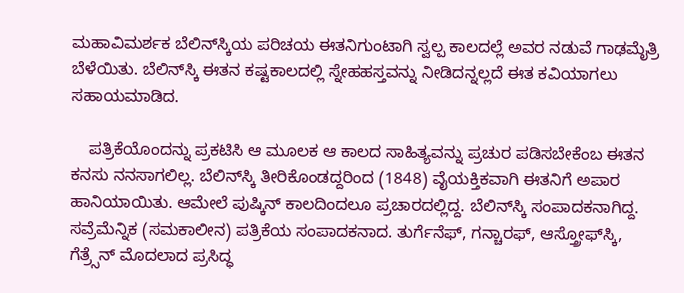ಮಹಾವಿಮರ್ಶಕ ಬೆಲಿನ್‍ಸ್ಕಿಯ ಪರಿಚಯ ಈತನಿಗುಂಟಾಗಿ ಸ್ವಲ್ಪ ಕಾಲದಲ್ಲೆ ಅವರ ನಡುವೆ ಗಾಢಮೈತ್ರಿ ಬೆಳೆಯಿತು. ಬೆಲಿನ್‍ಸ್ಕಿ ಈತನ ಕಷ್ಟಕಾಲದಲ್ಲಿ ಸ್ನೇಹಹಸ್ತವನ್ನು ನೀಡಿದನ್ನಲ್ಲದೆ ಈತ ಕವಿಯಾಗಲು ಸಹಾಯಮಾಡಿದ.

    ಪತ್ರಿಕೆಯೊಂದನ್ನು ಪ್ರಕಟಿಸಿ ಆ ಮೂಲಕ ಆ ಕಾಲದ ಸಾಹಿತ್ಯವನ್ನು ಪ್ರಚುರ ಪಡಿಸಬೇಕೆಂಬ ಈತನ ಕನಸು ನನಸಾಗಲಿಲ್ಲ. ಬೆಲಿನ್‍ಸ್ಕಿ ತೀರಿಕೊಂಡದ್ದರಿಂದ (1848) ವೈಯಕ್ತಿಕವಾಗಿ ಈತನಿಗೆ ಅಪಾರ ಹಾನಿಯಾಯಿತು. ಆಮೇಲೆ ಪುಷ್ಕಿನ್ ಕಾಲದಿಂದಲೂ ಪ್ರಚಾರದಲ್ಲಿದ್ದ. ಬೆಲಿನ್‍ಸ್ಕಿ ಸಂಪಾದಕನಾಗಿದ್ದ. ಸವ್ರೆಮೆನ್ನಿಕ (ಸಮಕಾಲೀನ) ಪತ್ರಿಕೆಯ ಸಂಪಾದಕನಾದ. ತುರ್ಗೆನೆಫ್, ಗನ್ಚಾರಫ್, ಆಸ್ತ್ರೋಫ್‍ಸ್ಕಿ, ಗೆತ್ರ್ಸೆನ್ ಮೊದಲಾದ ಪ್ರಸಿದ್ಧ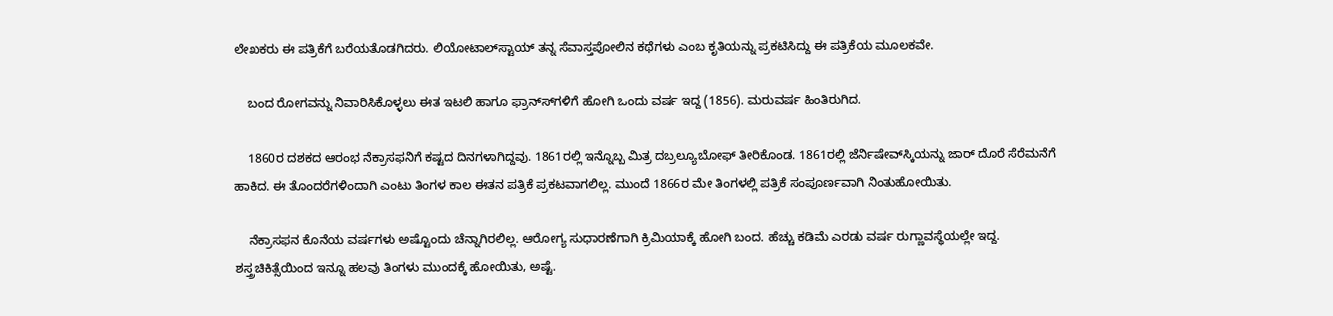ಲೇಖಕರು ಈ ಪತ್ರಿಕೆಗೆ ಬರೆಯತೊಡಗಿದರು. ಲಿಯೋಟಾಲ್‍ಸ್ಟಾಯ್ ತನ್ನ ಸೆವಾಸ್ತಪೋಲಿನ ಕಥೆಗಳು ಎಂಬ ಕೃತಿಯನ್ನು ಪ್ರಕಟಿಸಿದ್ದು ಈ ಪತ್ರಿಕೆಯ ಮೂಲಕವೇ.

    ಬಂದ ರೋಗವನ್ನು ನಿವಾರಿಸಿಕೊಳ್ಳಲು ಈತ ಇಟಲಿ ಹಾಗೂ ಫ್ರಾನ್ಸ್‍ಗಳಿಗೆ ಹೋಗಿ ಒಂದು ವರ್ಷ ಇದ್ದ (1856). ಮರುವರ್ಷ ಹಿಂತಿರುಗಿದ.

    1860ರ ದಶಕದ ಆರಂಭ ನೆಕ್ರಾಸಫನಿಗೆ ಕಷ್ಟದ ದಿನಗಳಾಗಿದ್ದವು. 1861ರಲ್ಲಿ ಇನ್ನೊಬ್ಬ ಮಿತ್ರ ದಬ್ರಲ್ಯೂಬೋಫ್ ತೀರಿಕೊಂಡ. 1861ರಲ್ಲಿ ಜೆರ್ನಿಷೇವ್‍ಸ್ಕಿಯನ್ನು ಜಾರ್ ದೊರೆ ಸೆರೆಮನೆಗೆ ಹಾಕಿದ. ಈ ತೊಂದರೆಗಳಿಂದಾಗಿ ಎಂಟು ತಿಂಗಳ ಕಾಲ ಈತನ ಪತ್ರಿಕೆ ಪ್ರಕಟವಾಗಲಿಲ್ಲ. ಮುಂದೆ 1866ರ ಮೇ ತಿಂಗಳಲ್ಲಿ ಪತ್ರಿಕೆ ಸಂಪೂರ್ಣವಾಗಿ ನಿಂತುಹೋಯಿತು.

    ನೆಕ್ರಾಸಫನ ಕೊನೆಯ ವರ್ಷಗಳು ಅಷ್ಟೊಂದು ಚೆನ್ನಾಗಿರಲಿಲ್ಲ. ಆರೋಗ್ಯ ಸುಧಾರಣೆಗಾಗಿ ಕ್ರಿಮಿಯಾಕ್ಕೆ ಹೋಗಿ ಬಂದ. ಹೆಚ್ಚು ಕಡಿಮೆ ಎರಡು ವರ್ಷ ರುಗ್ಣಾವಸ್ಥೆಯಲ್ಲೇ ಇದ್ದ. ಶಸ್ತ್ರಚಿಕಿತ್ಸೆಯಿಂದ ಇನ್ನೂ ಹಲವು ತಿಂಗಳು ಮುಂದಕ್ಕೆ ಹೋಯಿತು, ಅಷ್ಟೆ.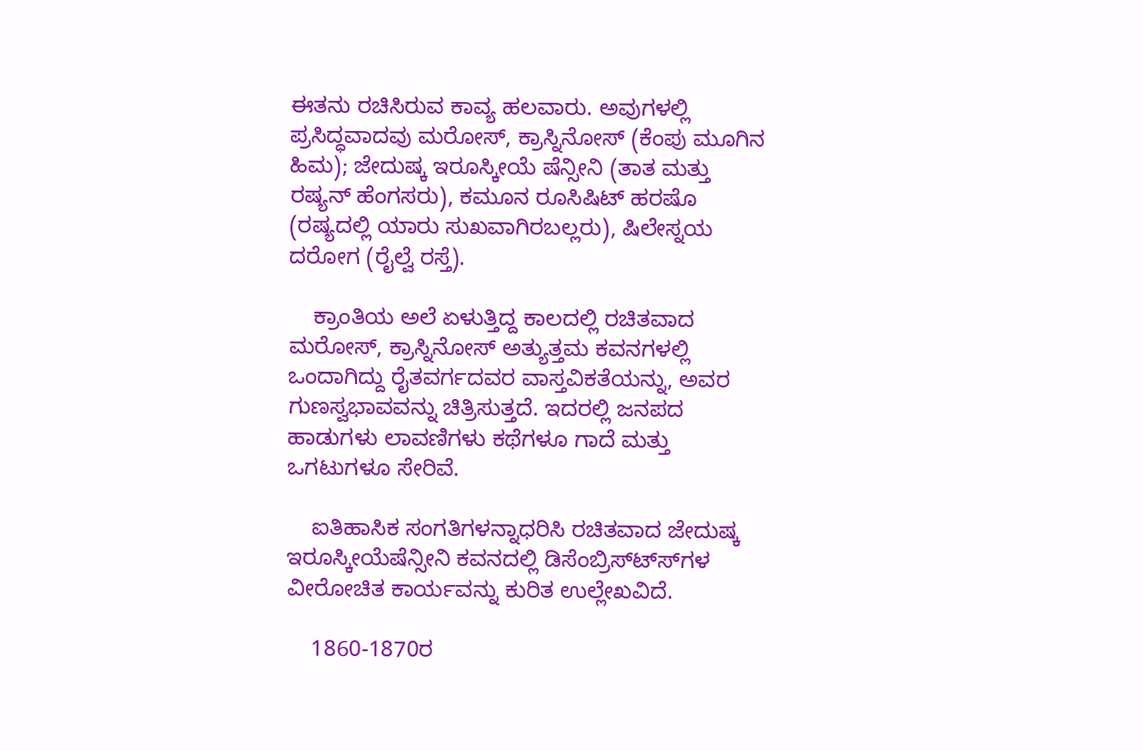ಈತನು ರಚಿಸಿರುವ ಕಾವ್ಯ ಹಲವಾರು. ಅವುಗಳಲ್ಲಿ ಪ್ರಸಿದ್ಧವಾದವು ಮರೋಸ್, ಕ್ರಾಸ್ನಿನೋಸ್ (ಕೆಂಪು ಮೂಗಿನ ಹಿಮ); ಜೇದುಷ್ಕ ಇರೂಸ್ಕೀಯೆ ಷೆನ್ಸೀನಿ (ತಾತ ಮತ್ತು ರಷ್ಯನ್ ಹೆಂಗಸರು), ಕಮೂನ ರೂಸಿಷಿಟ್ ಹರಷೊ (ರಷ್ಯದಲ್ಲಿ ಯಾರು ಸುಖವಾಗಿರಬಲ್ಲರು), ಷಿಲೇಸ್ನಯ ದರೋಗ (ರೈಲ್ವೆ ರಸ್ತೆ).

    ಕ್ರಾಂತಿಯ ಅಲೆ ಏಳುತ್ತಿದ್ದ ಕಾಲದಲ್ಲಿ ರಚಿತವಾದ ಮರೋಸ್, ಕ್ರಾಸ್ನಿನೋಸ್ ಅತ್ಯುತ್ತಮ ಕವನಗಳಲ್ಲಿ ಒಂದಾಗಿದ್ದು ರೈತವರ್ಗದವರ ವಾಸ್ತವಿಕತೆಯನ್ನು, ಅವರ ಗುಣಸ್ವಭಾವವನ್ನು ಚಿತ್ರಿಸುತ್ತದೆ. ಇದರಲ್ಲಿ ಜನಪದ ಹಾಡುಗಳು ಲಾವಣಿಗಳು ಕಥೆಗಳೂ ಗಾದೆ ಮತ್ತು ಒಗಟುಗಳೂ ಸೇರಿವೆ.

    ಐತಿಹಾಸಿಕ ಸಂಗತಿಗಳನ್ನಾಧರಿಸಿ ರಚಿತವಾದ ಜೇದುಷ್ಕ ಇರೂಸ್ಕೀಯೆಷೆನ್ಸೀನಿ ಕವನದಲ್ಲಿ ಡಿಸೆಂಬ್ರಿಸ್ಟ್ಸ್‍ಗಳ ವೀರೋಚಿತ ಕಾರ್ಯವನ್ನು ಕುರಿತ ಉಲ್ಲೇಖವಿದೆ.

    1860-1870ರ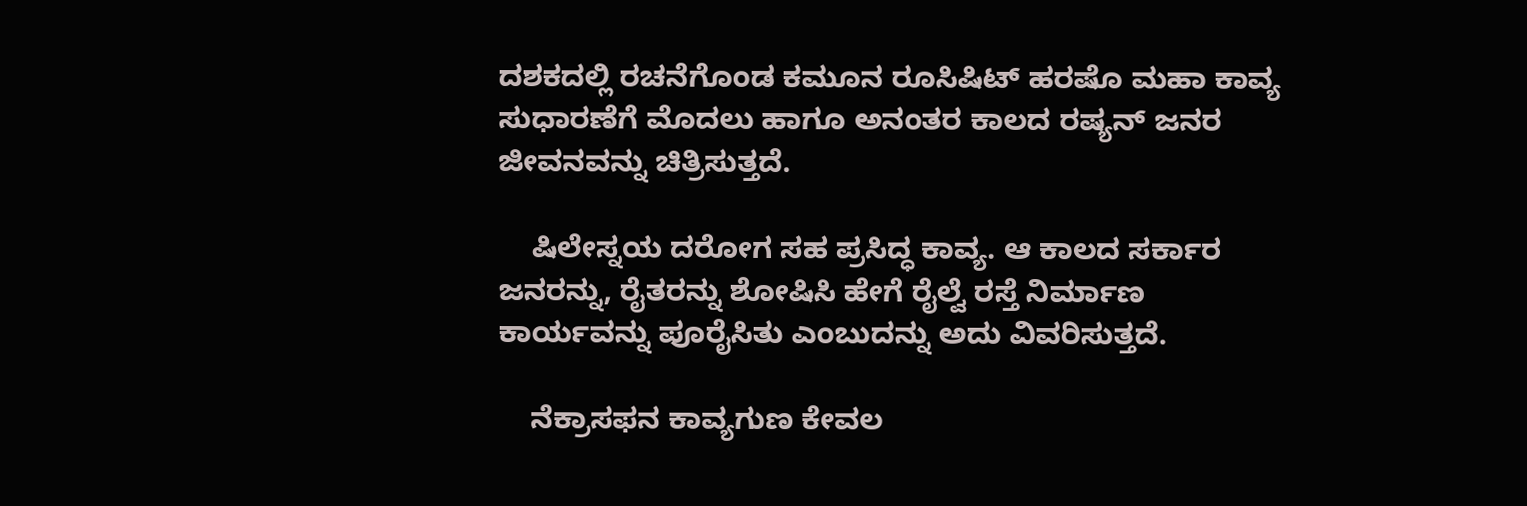ದಶಕದಲ್ಲಿ ರಚನೆಗೊಂಡ ಕಮೂನ ರೂಸಿಷಿಟ್ ಹರಷೊ ಮಹಾ ಕಾವ್ಯ ಸುಧಾರಣೆಗೆ ಮೊದಲು ಹಾಗೂ ಅನಂತರ ಕಾಲದ ರಷ್ಯನ್ ಜನರ ಜೀವನವನ್ನು ಚಿತ್ರಿಸುತ್ತದೆ.

    ಷಿಲೇಸ್ನಯ ದರೋಗ ಸಹ ಪ್ರಸಿದ್ಧ ಕಾವ್ಯ. ಆ ಕಾಲದ ಸರ್ಕಾರ ಜನರನ್ನು, ರೈತರನ್ನು ಶೋಷಿಸಿ ಹೇಗೆ ರೈಲ್ವೆ ರಸ್ತೆ ನಿರ್ಮಾಣ ಕಾರ್ಯವನ್ನು ಪೂರೈಸಿತು ಎಂಬುದನ್ನು ಅದು ವಿವರಿಸುತ್ತದೆ.

    ನೆಕ್ರಾಸಫನ ಕಾವ್ಯಗುಣ ಕೇವಲ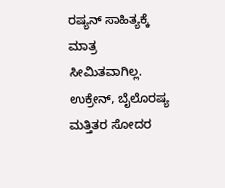ರಷ್ಯನ್ ಸಾಹಿತ್ಯಕ್ಕೆ ಮಾತ್ರ ಸೀಮಿತವಾಗಿಲ್ಲ. ಉಕ್ರೇನ್, ಬೈಲೊರಷ್ಯ ಮತ್ತಿತರ ಸೋದರ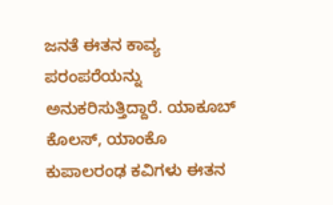ಜನತೆ ಈತನ ಕಾವ್ಯ ಪರಂಪರೆಯನ್ನು ಅನುಕರಿಸುತ್ತಿದ್ದಾರೆ. ಯಾಕೂಬ್ ಕೊಲಸ್, ಯಾಂಕೊ ಕುಪಾಲರಂಢ ಕವಿಗಳು ಈತನ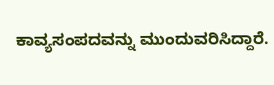ಕಾವ್ಯಸಂಪದವನ್ನು ಮುಂದುವರಿಸಿದ್ದಾರೆ.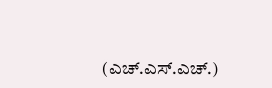(ಎಚ್.ಎಸ್.ಎಚ್.)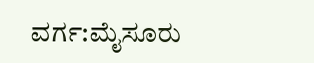ವರ್ಗ:ಮೈಸೂರು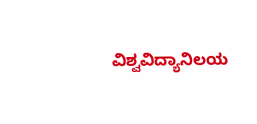ವಿಶ್ವವಿದ್ಯಾನಿಲಯ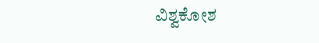ವಿಶ್ವಕೋಶ